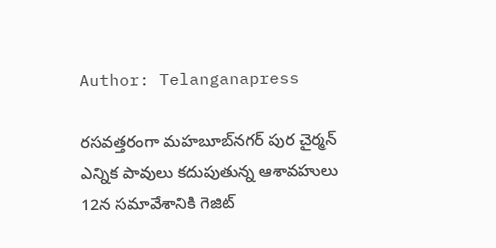Author: Telanganapress

రసవత్తరంగా మహబూబ్‌నగర్‌ పుర చైర్మన్‌ ఎన్నిక పావులు కదుపుతున్న ఆశావహులు 12న సమావేశానికి గెజిట్‌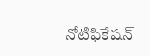నోటిఫికేషన్‌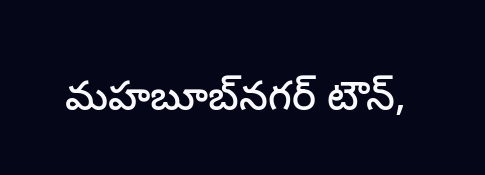మహబూబ్‌నగర్‌ టౌన్‌,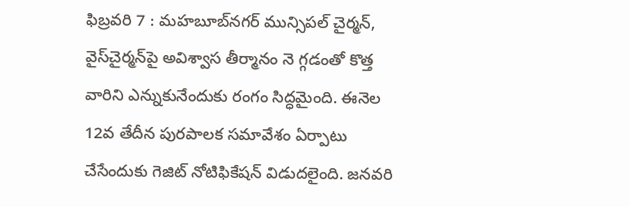ఫిబ్రవరి 7 : మహబూబ్‌నగర్‌ మున్సిపల్‌ చైర్మన్‌, వైస్‌చైర్మన్‌పై అవిశ్వాస తీర్మానం నె గ్గడంతో కొత్త వారిని ఎన్నుకునేందుకు రంగం సిద్ధమైంది. ఈనెల 12వ తేదీన పురపాలక సమావేశం ఏర్పాటు చేసేందుకు గెజిట్‌ నోటిఫికేషన్‌ విడుదలైంది. జనవరి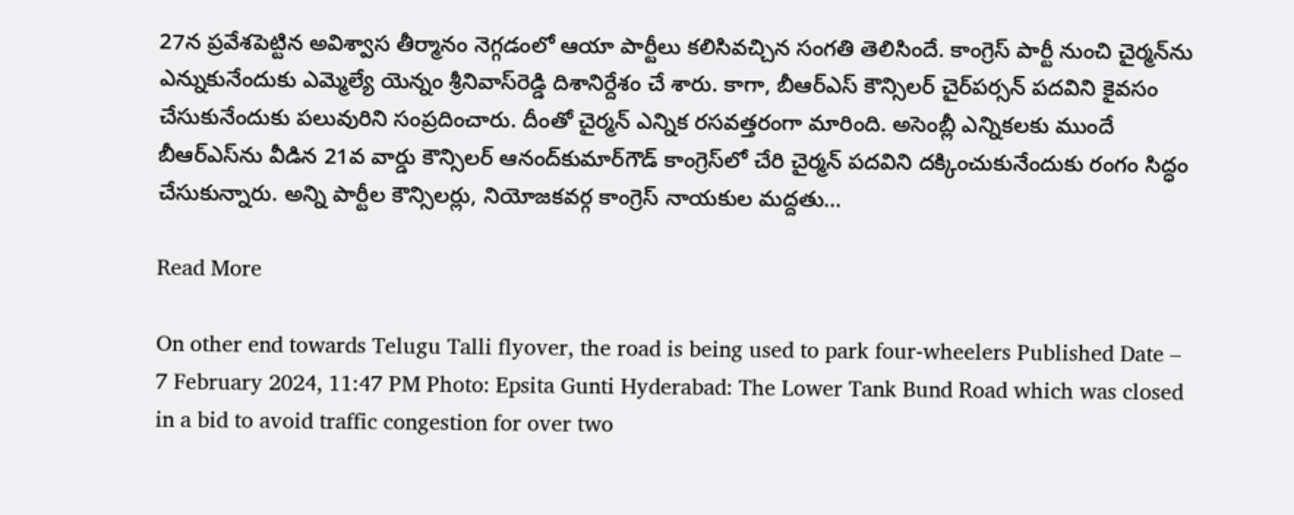27న ప్రవేశపెట్టిన అవిశ్వాస తీర్మానం నెగ్గడంలో ఆయా పార్టీలు కలిసివచ్చిన సంగతి తెలిసిందే. కాంగ్రెస్‌ పార్టీ నుంచి చైర్మన్‌ను ఎన్నుకునేందుకు ఎమ్మెల్యే యెన్నం శ్రీనివాస్‌రెడ్డి దిశానిర్దేశం చే శారు. కాగా, బీఆర్‌ఎస్‌ కౌన్సిలర్‌ చైర్‌పర్సన్‌ పదవిని కైవసం చేసుకునేందుకు పలువురిని సంప్రదించారు. దీంతో చైర్మన్‌ ఎన్నిక రసవత్తరంగా మారింది. అసెంబ్లీ ఎన్నికలకు ముందే బీఆర్‌ఎస్‌ను వీడిన 21వ వార్డు కౌన్సిలర్‌ ఆనంద్‌కుమార్‌గౌడ్‌ కాంగ్రెస్‌లో చేరి చైర్మన్‌ పదవిని దక్కించుకునేందుకు రంగం సిద్ధం చేసుకున్నారు. అన్ని పార్టీల కౌన్సిలర్లు, నియోజకవర్గ కాంగ్రెస్‌ నాయకుల మద్దతు…

Read More

On other end towards Telugu Talli flyover, the road is being used to park four-wheelers Published Date – 7 February 2024, 11:47 PM Photo: Epsita Gunti Hyderabad: The Lower Tank Bund Road which was closed in a bid to avoid traffic congestion for over two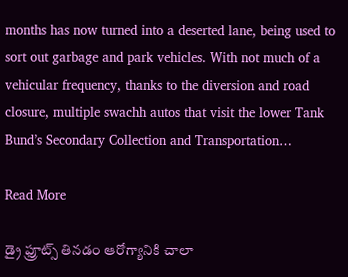months has now turned into a deserted lane, being used to sort out garbage and park vehicles. With not much of a vehicular frequency, thanks to the diversion and road closure, multiple swachh autos that visit the lower Tank Bund’s Secondary Collection and Transportation…

Read More

డ్రై ఫ్రూట్స్ తినడం ఆరోగ్యానికి చాలా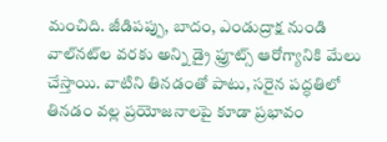మంచిది. జీడిపప్పు, బాదం, ఎండుద్రాక్ష నుండి వాల్‌నట్‌ల వరకు అన్ని డ్రై ఫ్రూట్స్ ఆరోగ్యానికి మేలు చేస్తాయి. వాటిని తినడంతో పాటు, సరైన పద్ధతిలో తినడం వల్ల ప్రయోజనాలపై కూడా ప్రభావం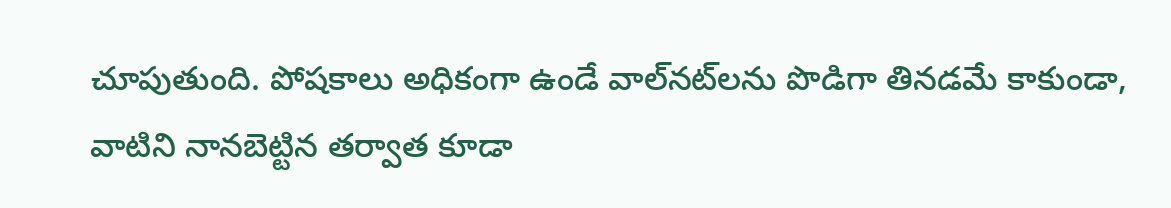చూపుతుంది. పోషకాలు అధికంగా ఉండే వాల్‌నట్‌లను పొడిగా తినడమే కాకుండా, వాటిని నానబెట్టిన తర్వాత కూడా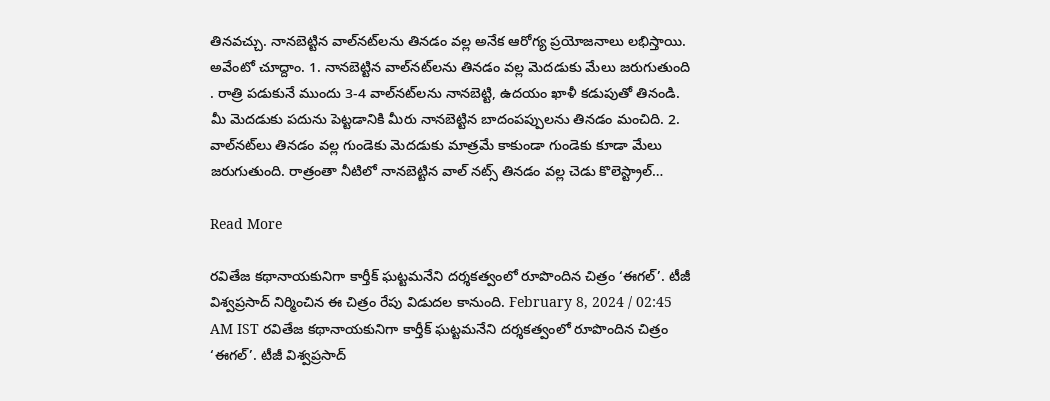తినవచ్చు. నానబెట్టిన వాల్‌నట్‌లను తినడం వల్ల అనేక ఆరోగ్య ప్రయోజనాలు లభిస్తాయి. అవేంటో చూద్దాం. 1. నానబెట్టిన వాల్‌నట్‌లను తినడం వల్ల మెదడుకు మేలు జరుగుతుంది . రాత్రి పడుకునే ముందు 3-4 వాల్‌నట్‌లను నానబెట్టి, ఉదయం ఖాళీ కడుపుతో తినండి. మీ మెదడుకు పదును పెట్టడానికి మీరు నానబెట్టిన బాదంపప్పులను తినడం మంచిది. 2. వాల్‌నట్‌లు తినడం వల్ల గుండెకు మెదడుకు మాత్రమే కాకుండా గుండెకు కూడా మేలు జరుగుతుంది. రాత్రంతా నీటిలో నానబెట్టిన వాల్ నట్స్ తినడం వల్ల చెడు కొలెస్ట్రాల్…

Read More

రవితేజ కథానాయకునిగా కార్తీక్‌ ఘట్టమనేని దర్శకత్వంలో రూపొందిన చిత్రం ‘ఈగల్‌’. టీజీ విశ్వప్రసాద్‌ నిర్మించిన ఈ చిత్రం రేపు విడుదల కానుంది. February 8, 2024 / 02:45 AM IST రవితేజ కథానాయకునిగా కార్తీక్‌ ఘట్టమనేని దర్శకత్వంలో రూపొందిన చిత్రం ‘ఈగల్‌’. టీజీ విశ్వప్రసాద్‌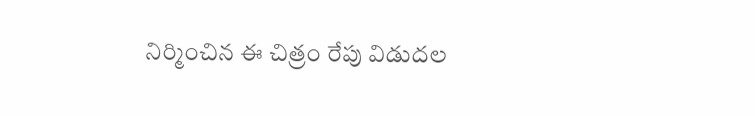నిర్మించిన ఈ చిత్రం రేపు విడుదల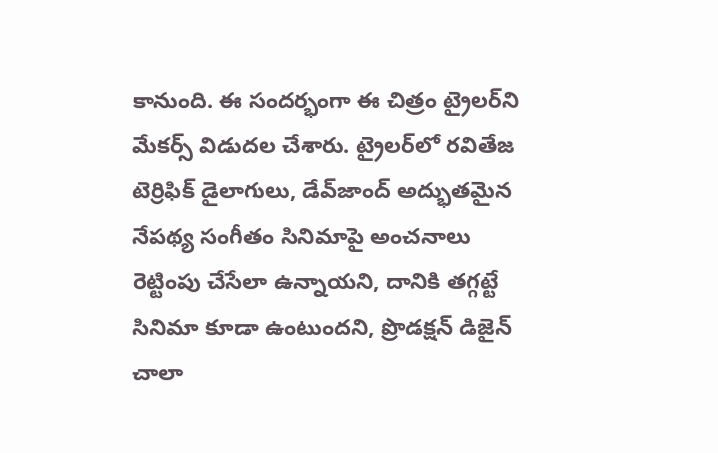కానుంది. ఈ సందర్భంగా ఈ చిత్రం ట్రైలర్‌ని మేకర్స్‌ విడుదల చేశారు. ట్రైలర్‌లో రవితేజ టెర్రిఫిక్‌ డైలాగులు, డేవ్‌జాంద్‌ అద్భుతమైన నేపథ్య సంగీతం సినిమాపై అంచనాలు రెట్టింపు చేసేలా ఉన్నాయని, దానికి తగ్గట్టే సినిమా కూడా ఉంటుందని, ప్రొడక్షన్‌ డిజైన్‌ చాలా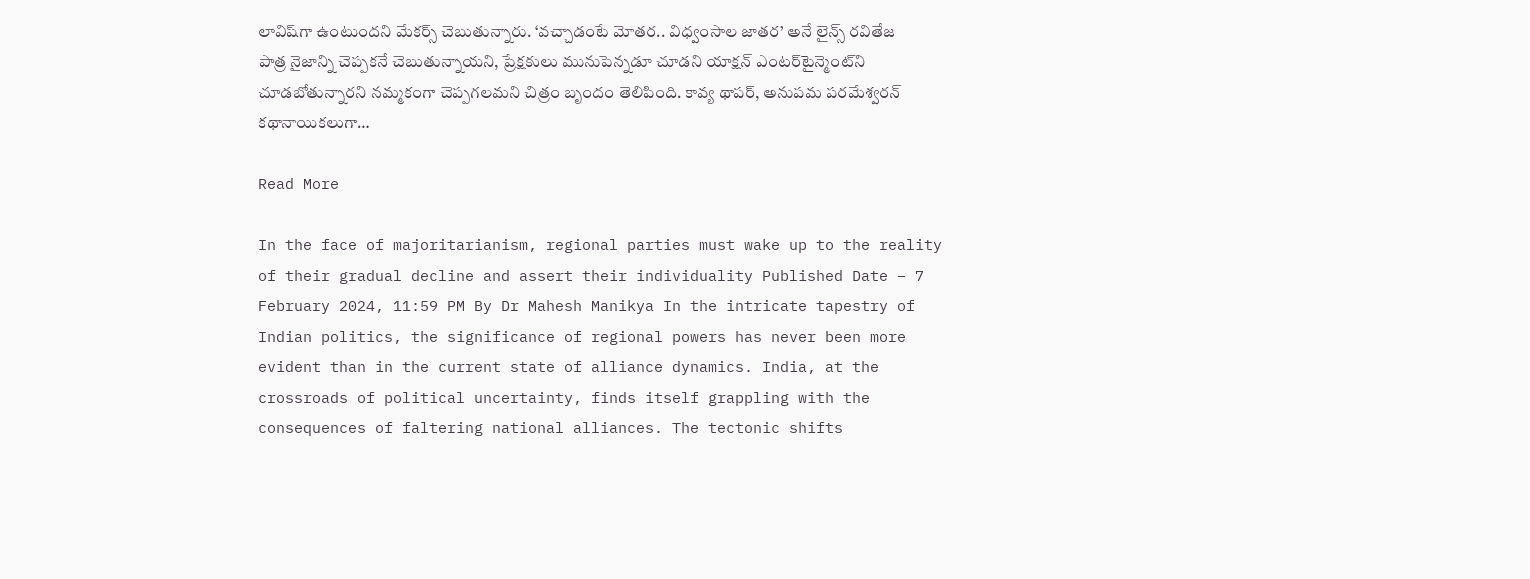లావిష్‌గా ఉంటుందని మేకర్స్‌ చెబుతున్నారు. ‘వచ్చాడంటే మోతర.. విధ్వంసాల జాతర’ అనే లైన్స్‌ రవితేజ పాత్ర నైజాన్ని చెప్పకనే చెబుతున్నాయని, ప్రేక్షకులు మునుపెన్నడూ చూడని యాక్షన్‌ ఎంటర్‌టైన్మెంట్‌ని చూడబోతున్నారని నమ్మకంగా చెప్పగలమని చిత్రం బృందం తెలిపింది. కావ్య థాపర్‌, అనుపమ పరమేశ్వరన్‌ కథానాయికలుగా…

Read More

In the face of majoritarianism, regional parties must wake up to the reality of their gradual decline and assert their individuality Published Date – 7 February 2024, 11:59 PM By Dr Mahesh Manikya In the intricate tapestry of Indian politics, the significance of regional powers has never been more evident than in the current state of alliance dynamics. India, at the crossroads of political uncertainty, finds itself grappling with the consequences of faltering national alliances. The tectonic shifts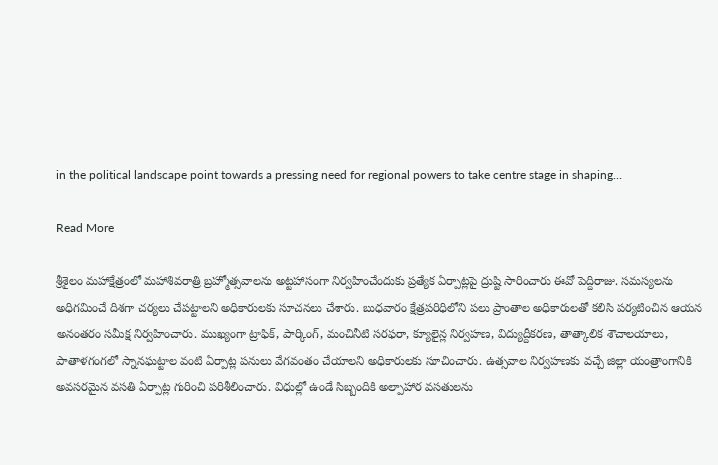in the political landscape point towards a pressing need for regional powers to take centre stage in shaping…

Read More

శ్రీశైలం మహాక్షేత్రంలో మహాశివరాత్రి బ్రహ్మోత్సవాలను అట్టహాసంగా నిర్వహించేందుకు ప్రత్యేక ఏర్పాట్లపై ద్రుష్టి సారించారు ఈవో పెద్దిరాజు. సమస్యలను అధిగమించే దిశగా చర్యలు చేపట్టాలని అధికారులకు సూచనలు చేశారు. బుధవారం క్షేత్రపరిధిలోని పలు ప్రాంతాల అధికారులతో కలిసి పర్యటించిన ఆయన అనంతరం సమీక్ష నిర్వహించారు. ముఖ్యంగా ట్రాఫిక్‌, పార్కింగ్‌, మంచినీటి సరఫరా, క్యూలైన్ల నిర్వహణ, విద్యుద్దీకరణ, తాత్కాలిక శౌచాలయాలు, పాతాళగంగలో స్నానఘట్టాల వంటి ఏర్పాట్ల పనులు వేగవంతం చేయాలని అధికారులకు సూచించారు. ఉత్సవాల నిర్వహణకు వచ్చే జిల్లా యంత్రాంగానికి అవసరమైన వసతి ఏర్పాట్ల గురించి పరిశీలించారు. విధుల్లో ఉండే సిబ్బందికి అల్పాహార వసతులను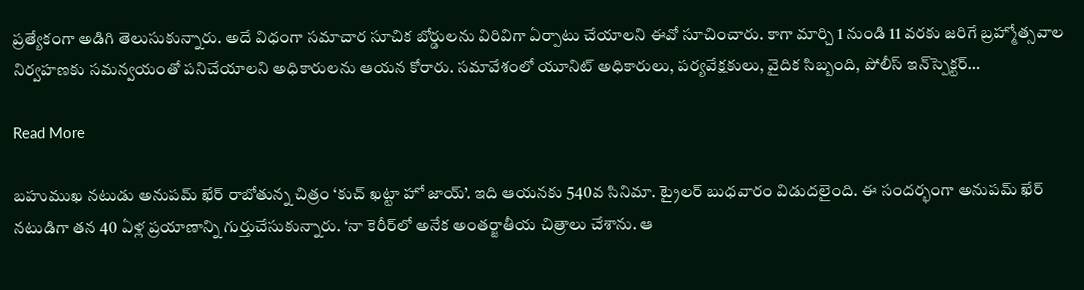ప్రత్యేకంగా అడిగి తెలుసుకున్నారు. అదే విధంగా సమాచార సూచిక బోర్డులను విరివిగా ఏర్పాటు చేయాల‌ని ఈవో సూచించారు. కాగా మార్చి 1 నుండి 11 వరకు జరిగే బ్రహ్మోత్సవాల నిర్వహణకు సమన్వయంతో పనిచేయాలని అధికారులను ఆయన కోరారు. సమావేశంలో యూనిట్‌ అధికారులు, పర్యవేక్షకులు, వైదిక సిబ్బంది, పోలీస్‌ ఇన్‌స్పెక్టర్‌…

Read More

బహుముఖ నటుడు అనుపమ్‌ ఖేర్‌ రాబోతున్న చిత్రం ‘కుచ్‌ ఖట్టా హో జాయ్‌’. ఇది ఆయనకు 540వ సినిమా. ట్రైలర్‌ బుధవారం విడుదలైంది. ఈ సందర్భంగా అనుపమ్‌ ఖేర్‌ నటుడిగా తన 40 ఏళ్ల ప్రయాణాన్ని గుర్తుచేసుకున్నారు. ‘నా కెరీర్‌లో అనేక అంతర్జాతీయ చిత్రాలు చేశాను. ఆ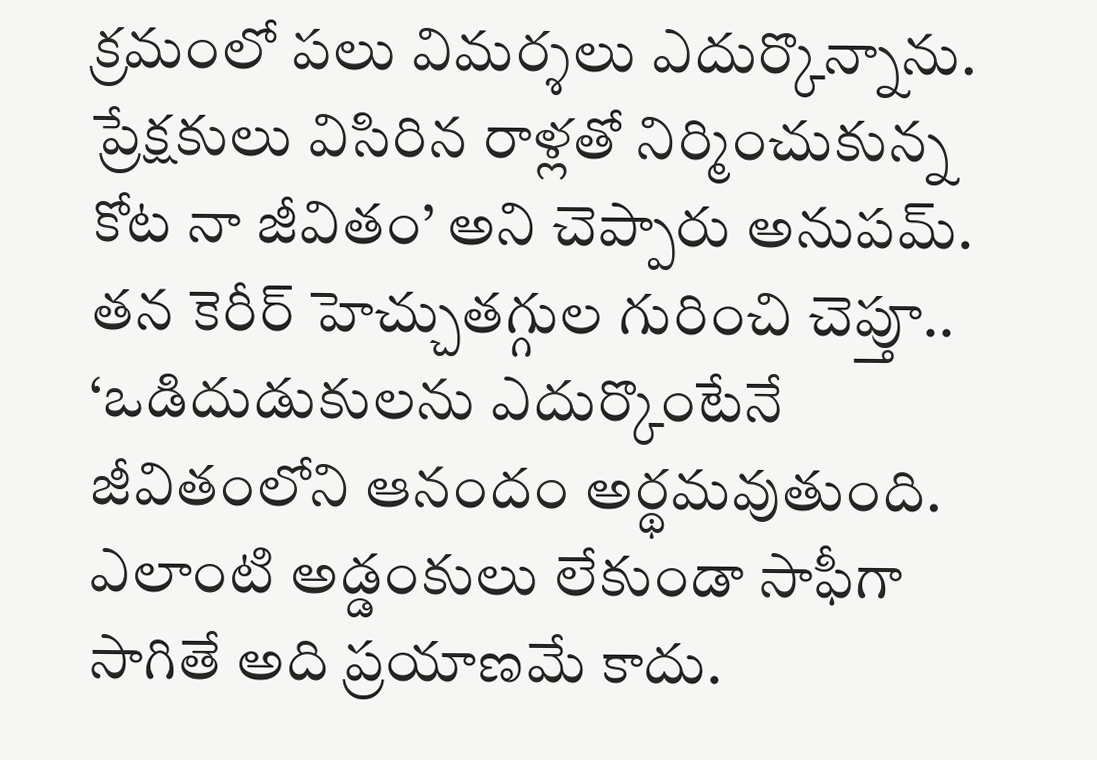క్రమంలో పలు విమర్శలు ఎదుర్కొన్నాను. ప్రేక్షకులు విసిరిన రాళ్లతో నిర్మించుకున్న కోట నా జీవితం’ అని చెప్పారు అనుపమ్‌. తన కెరీర్‌ హెచ్చుతగ్గుల గురించి చెప్తూ.. ‘ఒడిదుడుకులను ఎదుర్కొంటేనే జీవితంలోని ఆనందం అర్థమవుతుంది. ఎలాంటి అడ్డంకులు లేకుండా సాఫీగా సాగితే అది ప్రయాణమే కాదు.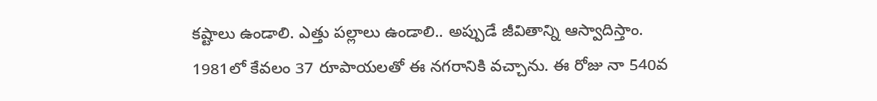కష్టాలు ఉండాలి. ఎత్తు పల్లాలు ఉండాలి.. అప్పుడే జీవితాన్ని ఆస్వాదిస్తాం. 1981లో కేవలం 37 రూపాయలతో ఈ నగరానికి వచ్చాను. ఈ రోజు నా 540వ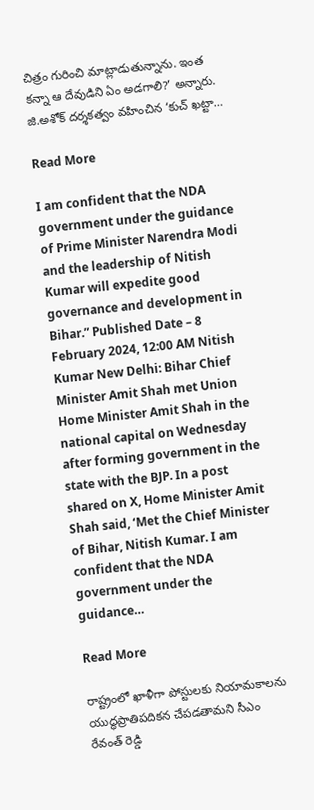చిత్రం గురించి మాట్లాడుతున్నాను. ఇంత కన్నా ఆ దేవుడిని ఏం అడగాలి?’ అన్నారు. జి.అశోక్‌ దర్శకత్వం వహించిన ‘కుచ్‌ ఖట్టా…

Read More

I am confident that the NDA government under the guidance of Prime Minister Narendra Modi and the leadership of Nitish Kumar will expedite good governance and development in Bihar.” Published Date – 8 February 2024, 12:00 AM Nitish Kumar New Delhi: Bihar Chief Minister Amit Shah met Union Home Minister Amit Shah in the national capital on Wednesday after forming government in the state with the BJP. In a post shared on X, Home Minister Amit Shah said, ‘Met the Chief Minister of Bihar, Nitish Kumar. I am confident that the NDA government under the guidance…

Read More

రాష్ట్రంలో ఖాళీగా పోస్టులకు నియామకాలను యుద్ధప్రాతిపదికన చేపడతామని సీఎం రేవంత్ రెడ్డి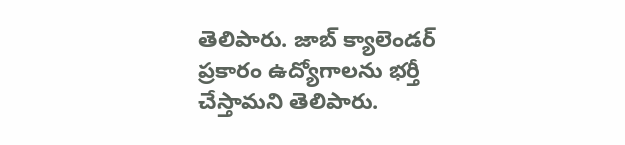తెలిపారు. జాబ్ క్యాలెండర్ ప్రకారం ఉద్యోగాలను భర్తీ చేస్తామని తెలిపారు.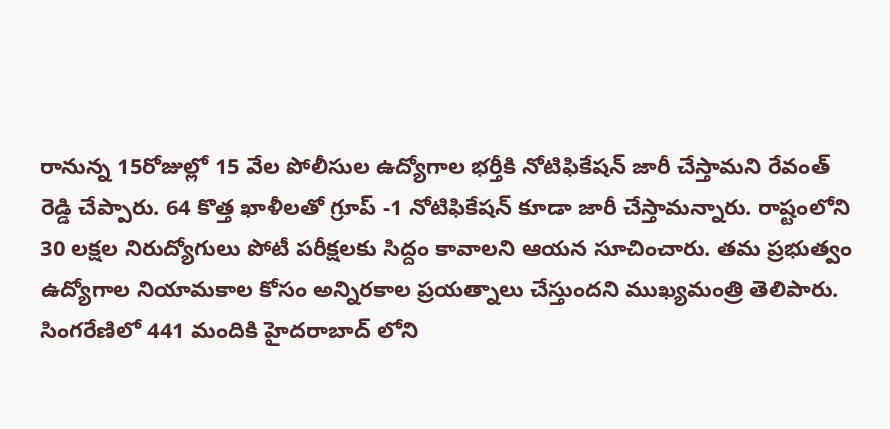రానున్న 15రోజుల్లో 15 వేల పోలీసుల ఉద్యోగాల భర్తీకి నోటిఫికేషన్ జారీ చేస్తామని రేవంత్ రెడ్డి చేప్పారు. 64 కొత్త ఖాళీలతో గ్రూప్ -1 నోటిఫికేషన్ కూడా జారీ చేస్తామన్నారు. రాష్టంలోని 30 లక్షల నిరుద్యోగులు పోటీ పరీక్షలకు సిద్దం కావాలని ఆయన సూచించారు. తమ ప్రభుత్వం ఉద్యోగాల నియామకాల కోసం అన్నిరకాల ప్రయత్నాలు చేస్తుందని ముఖ్యమంత్రి తెలిపారు.  సింగరేణిలో 441 మందికి హైదరాబాద్ లోని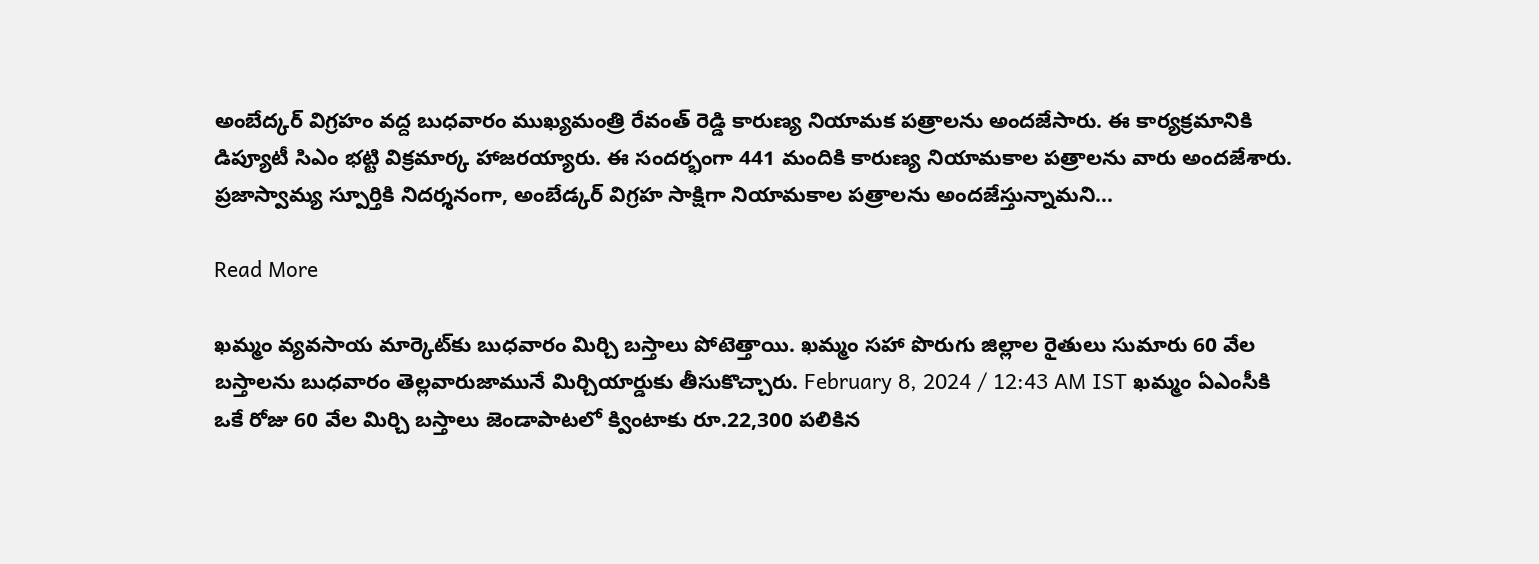అంబేద్కర్ విగ్రహం వద్ద బుధవారం ముఖ్యమంత్రి రేవంత్ రెడ్డి కారుణ్య నియామక పత్రాలను అందజేసారు. ఈ కార్యక్రమానికి డిప్యూటీ సిఎం భట్టి విక్రమార్క హాజరయ్యారు. ఈ సందర్భంగా 441 మందికి కారుణ్య నియామకాల పత్రాలను వారు అందజేశారు. ప్రజాస్వామ్య స్పూర్తికి నిదర్శనంగా, అంబేడ్కర్ విగ్రహ సాక్షిగా నియామకాల పత్రాలను అందజేస్తున్నామని…

Read More

ఖమ్మం వ్యవసాయ మార్కెట్‌కు బుధవారం మిర్చి బస్తాలు పోటెత్తాయి. ఖమ్మం సహా పొరుగు జిల్లాల రైతులు సుమారు 60 వేల బస్తాలను బుధవారం తెల్లవారుజామునే మిర్చియార్డుకు తీసుకొచ్చారు. February 8, 2024 / 12:43 AM IST ఖమ్మం ఏఎంసీకి ఒకే రోజు 60 వేల మిర్చి బస్తాలు జెండాపాటలో క్వింటాకు రూ.22,300 పలికిన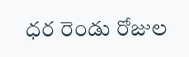ధర రెండు రోజుల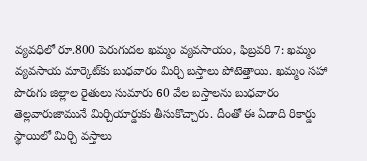వ్యవధిలో రూ.800 పెరుగుదల ఖమ్మం వ్యవసాయం, ఫిబ్రవరి 7: ఖమ్మం వ్యవసాయ మార్కెట్‌కు బుధవారం మిర్చి బస్తాలు పోటెత్తాయి. ఖమ్మం సహా పొరుగు జిల్లాల రైతులు సుమారు 60 వేల బస్తాలను బుధవారం తెల్లవారుజామునే మిర్చియార్డుకు తీసుకొచ్చారు. దీంతో ఈ ఏడాది రికార్డు స్థాయిలో మిర్చి వస్తాలు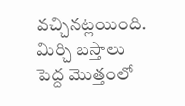వచ్చినట్లయింది. మిర్చి బస్తాలు పెద్ద మొత్తంలో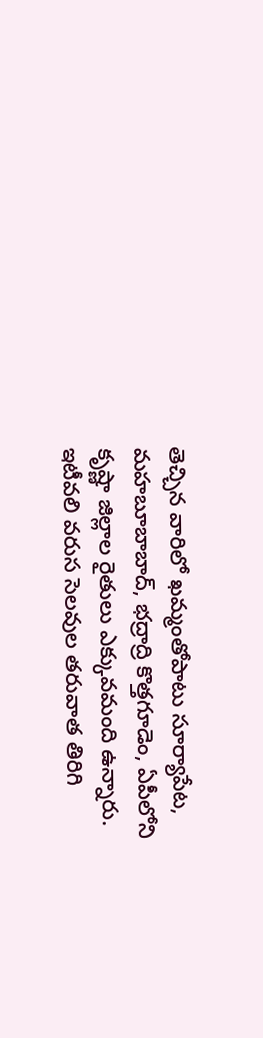తెచ్చిన వారిలో ఖమ్మంతోపాటు సూర్యాపేట, మహబూబాబాద్‌, భద్రాద్రి కొత్తగూడెం, ఏపీలోని కృష్ణా జిల్లాల రైతులు ఎక్కువమంది ఉన్నారు. ఇటీవలి వరుస సెలవుల తరువాత తిరిగి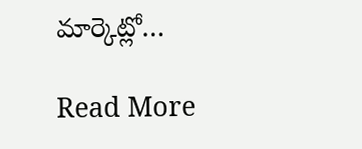మార్కెట్లో…

Read More